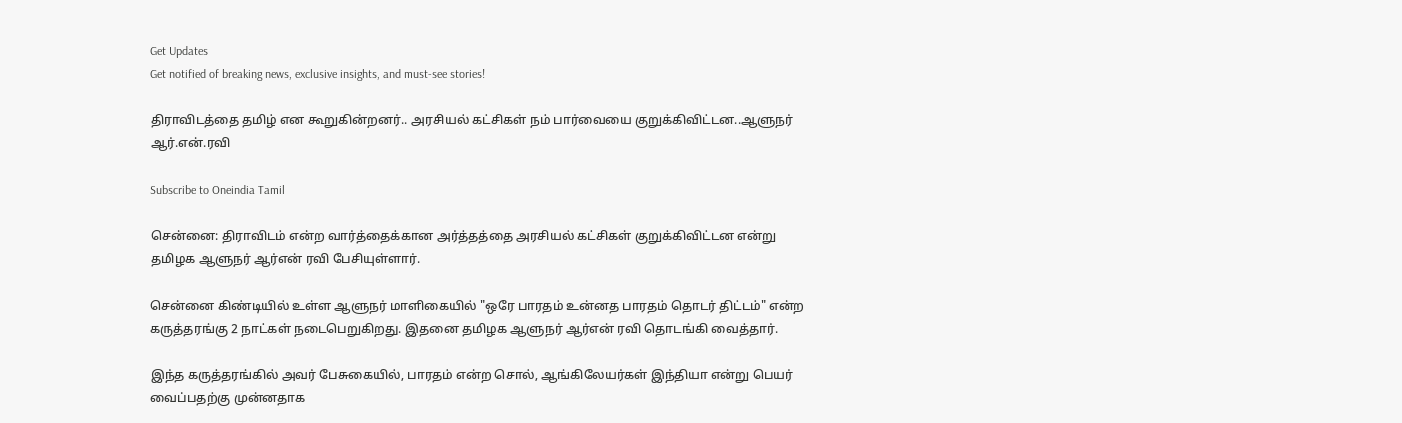Get Updates
Get notified of breaking news, exclusive insights, and must-see stories!

திராவிடத்தை தமிழ் என கூறுகின்றனர்.. அரசியல் கட்சிகள் நம் பார்வையை குறுக்கிவிட்டன..ஆளுநர் ஆர்.என்.ரவி

Subscribe to Oneindia Tamil

சென்னை: திராவிடம் என்ற வார்த்தைக்கான அர்த்தத்தை அரசியல் கட்சிகள் குறுக்கிவிட்டன என்று தமிழக ஆளுநர் ஆர்என் ரவி பேசியுள்ளார்.

சென்னை கிண்டியில் உள்ள ஆளுநர் மாளிகையில் "ஒரே பாரதம் உன்னத பாரதம் தொடர் திட்டம்" என்ற கருத்தரங்கு 2 நாட்கள் நடைபெறுகிறது. இதனை தமிழக ஆளுநர் ஆர்என் ரவி தொடங்கி வைத்தார்.

இந்த கருத்தரங்கில் அவர் பேசுகையில், பாரதம் என்ற சொல், ஆங்கிலேயர்கள் இந்தியா என்று பெயர் வைப்பதற்கு முன்னதாக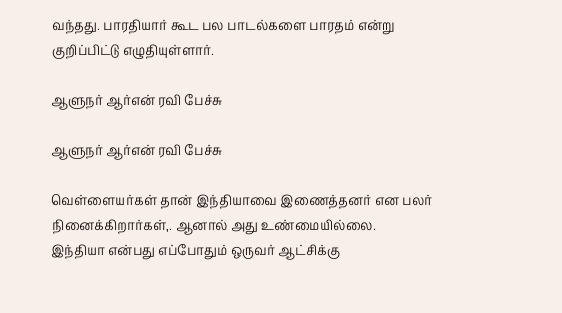வந்தது. பாரதியார் கூட பல பாடல்களை பாரதம் என்று குறிப்பிட்டு எழுதியுள்ளார்.

ஆளுநர் ஆர்என் ரவி பேச்சு

ஆளுநர் ஆர்என் ரவி பேச்சு

வெள்ளையர்கள் தான் இந்தியாவை இணைத்தனர் என பலர் நினைக்கிறார்கள்,. ஆனால் அது உண்மையில்லை. இந்தியா என்பது எப்போதும் ஒருவர் ஆட்சிக்கு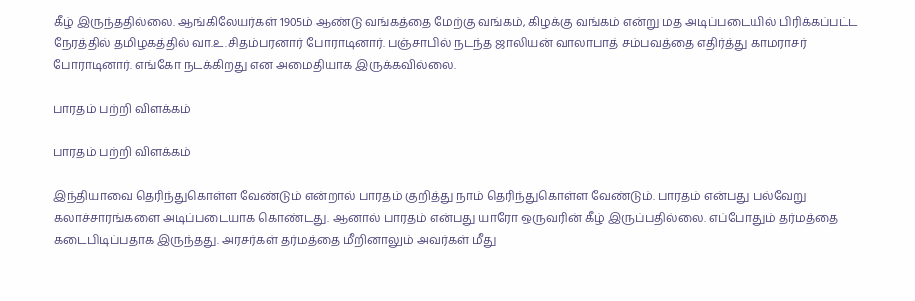கீழ் இருந்ததில்லை. ஆங்கிலேயர்கள் 1905ம் ஆண்டு வங்கத்தை மேற்கு வங்கம், கிழக்கு வங்கம் என்று மத அடிப்படையில் பிரிக்கப்பட்ட நேரத்தில் தமிழகத்தில் வா.உ.சிதம்பரனார் போராடினார். பஞ்சாபில் நடந்த ஜாலியன் வாலாபாத் சம்பவத்தை எதிர்த்து காமராசர் போராடினார். எங்கோ நடக்கிறது என அமைதியாக இருக்கவில்லை.

பாரதம் பற்றி விளக்கம்

பாரதம் பற்றி விளக்கம்

இந்தியாவை தெரிந்துகொள்ள வேண்டும் என்றால் பாரதம் குறித்து நாம் தெரிந்துகொள்ள வேண்டும். பாரதம் என்பது பல்வேறு கலாச்சாரங்களை அடிப்படையாக கொண்டது. ஆனால் பாரதம் என்பது யாரோ ஒருவரின் கீழ் இருப்பதில்லை. எப்போதும் தர்மத்தை கடைபிடிப்பதாக இருந்தது. அரசர்கள் தர்மத்தை மீறினாலும் அவர்கள் மீது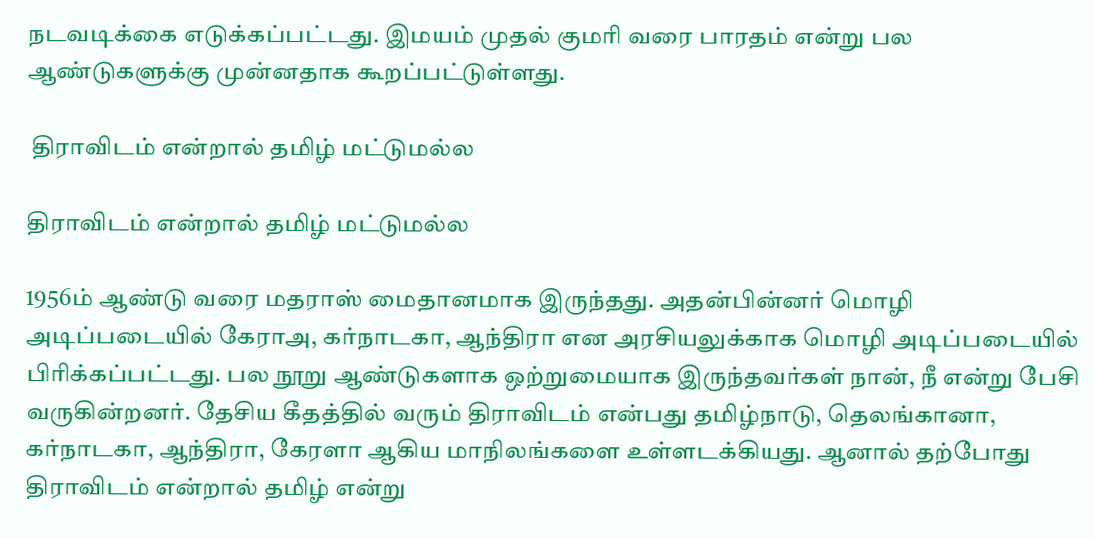நடவடிக்கை எடுக்கப்பட்டது. இமயம் முதல் குமரி வரை பாரதம் என்று பல ஆண்டுகளுக்கு முன்னதாக கூறப்பட்டுள்ளது.

 திராவிடம் என்றால் தமிழ் மட்டுமல்ல

திராவிடம் என்றால் தமிழ் மட்டுமல்ல

1956ம் ஆண்டு வரை மதராஸ் மைதானமாக இருந்தது. அதன்பின்னர் மொழி அடிப்படையில் கேராஅ, கர்நாடகா, ஆந்திரா என அரசியலுக்காக மொழி அடிப்படையில் பிரிக்கப்பட்டது. பல நூறு ஆண்டுகளாக ஒற்றுமையாக இருந்தவர்கள் நான், நீ என்று பேசி வருகின்றனர். தேசிய கீதத்தில் வரும் திராவிடம் என்பது தமிழ்நாடு, தெலங்கானா, கர்நாடகா, ஆந்திரா, கேரளா ஆகிய மாநிலங்களை உள்ளடக்கியது. ஆனால் தற்போது திராவிடம் என்றால் தமிழ் என்று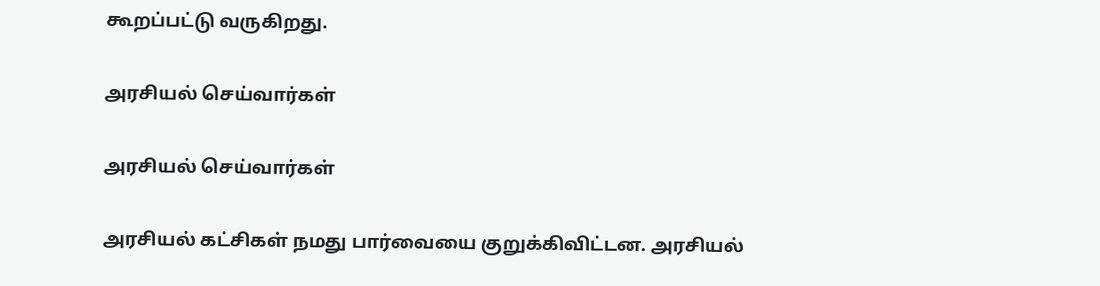கூறப்பட்டு வருகிறது.

அரசியல் செய்வார்கள்

அரசியல் செய்வார்கள்

அரசியல் கட்சிகள் நமது பார்வையை குறுக்கிவிட்டன. அரசியல்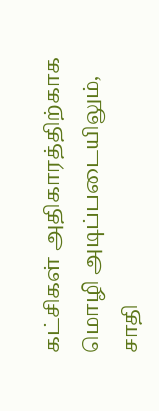கட்சிகள் அதிகாரத்திற்காக மொழி அடிப்படையிலும், சாதி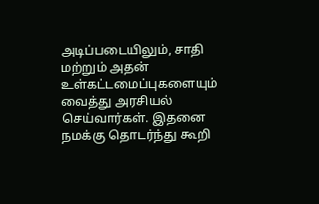அடிப்படையிலும், சாதி மற்றும் அதன் உள்கட்டமைப்புகளையும் வைத்து அரசியல் செய்வார்கள். இதனை நமக்கு தொடர்ந்து கூறி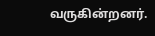வருகின்றனர்.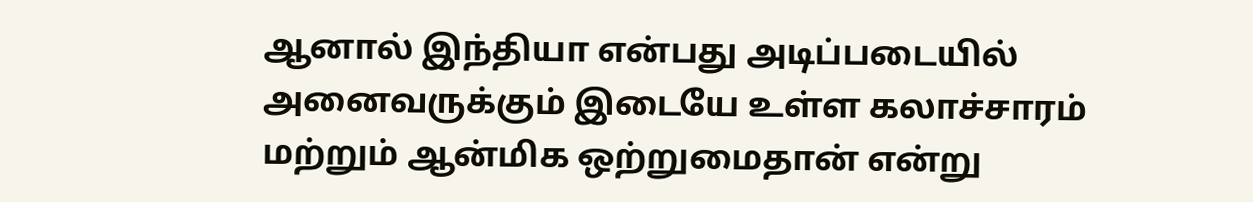ஆனால் இந்தியா என்பது அடிப்படையில் அனைவருக்கும் இடையே உள்ள கலாச்சாரம் மற்றும் ஆன்மிக ஒற்றுமைதான் என்று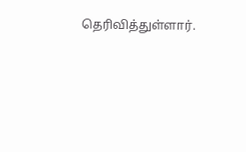தெரிவித்துள்ளார்.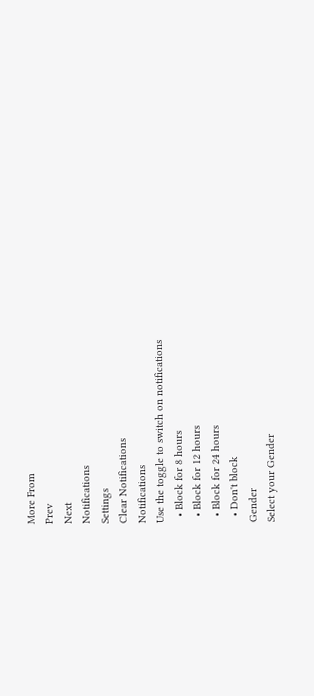More From
Prev
Next
Notifications
Settings
Clear Notifications
Notifications
Use the toggle to switch on notifications
  • Block for 8 hours
  • Block for 12 hours
  • Block for 24 hours
  • Don't block
Gender
Select your Gender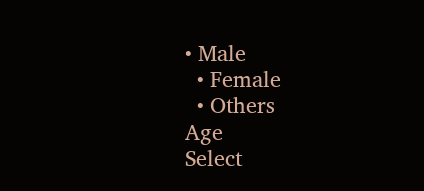• Male
  • Female
  • Others
Age
Select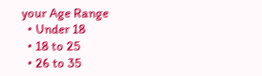your Age Range
  • Under 18
  • 18 to 25
  • 26 to 35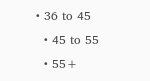• 36 to 45
  • 45 to 55
  • 55+